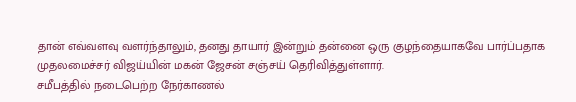தான் எவ்வளவு வளர்ந்தாலும், தனது தாயார் இன்றும் தன்னை ஒரு குழந்தையாகவே பார்ப்பதாக முதலமைச்சர் விஜய்யின் மகன் ஜேசன் சஞ்சய் தெரிவித்துள்ளார்.
சமீபத்தில் நடைபெற்ற நேர்காணல்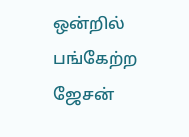ஒன்றில் பங்கேற்ற ஜேசன்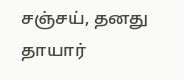சஞ்சய், தனது தாயார்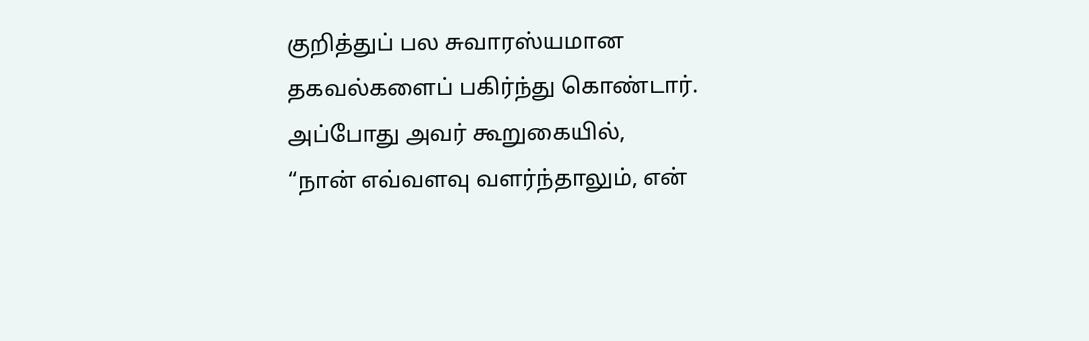குறித்துப் பல சுவாரஸ்யமான தகவல்களைப் பகிர்ந்து கொண்டார்.
அப்போது அவர் கூறுகையில்,
“நான் எவ்வளவு வளர்ந்தாலும், என்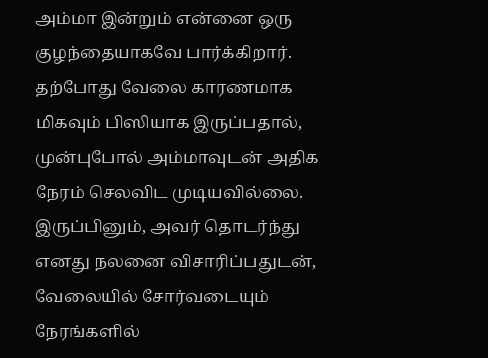அம்மா இன்றும் என்னை ஒரு குழந்தையாகவே பார்க்கிறார். தற்போது வேலை காரணமாக மிகவும் பிஸியாக இருப்பதால், முன்புபோல் அம்மாவுடன் அதிக நேரம் செலவிட முடியவில்லை.
இருப்பினும், அவர் தொடர்ந்து எனது நலனை விசாரிப்பதுடன், வேலையில் சோர்வடையும் நேரங்களில்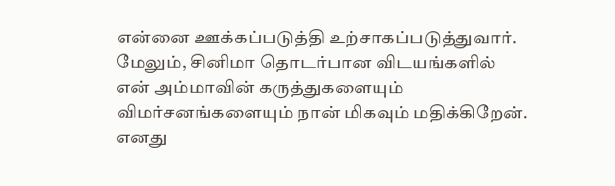என்னை ஊக்கப்படுத்தி உற்சாகப்படுத்துவார்.
மேலும், சினிமா தொடர்பான விடயங்களில் என் அம்மாவின் கருத்துகளையும் விமர்சனங்களையும் நான் மிகவும் மதிக்கிறேன்.
எனது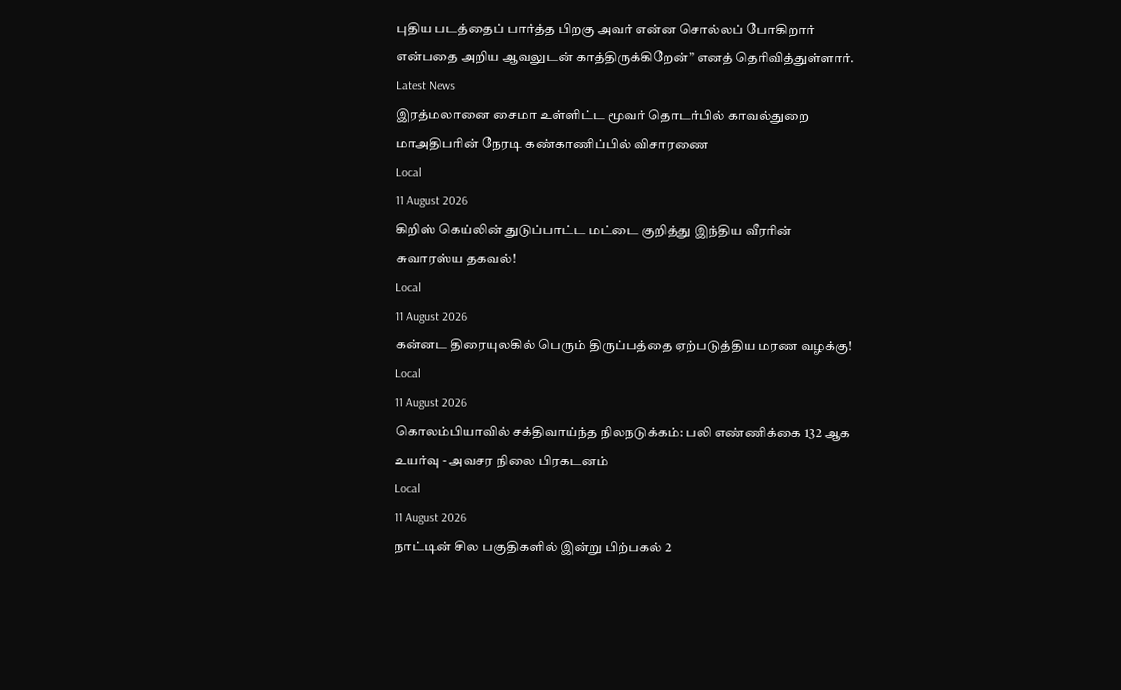புதிய படத்தைப் பார்த்த பிறகு அவர் என்ன சொல்லப் போகிறார் என்பதை அறிய ஆவலுடன் காத்திருக்கிறேன்” எனத் தெரிவித்துள்ளார்.
Latest News
இரத்மலானை சைமா உள்ளிட்ட மூவர் தொடர்பில் காவல்துறை மாஅதிபரின் நேரடி கண்காணிப்பில் விசாரணை
Local
11 August 2026
கிறிஸ் கெய்லின் துடுப்பாட்ட மட்டை குறித்து இந்திய வீரரின் சுவாரஸ்ய தகவல்!
Local
11 August 2026
கன்னட திரையுலகில் பெரும் திருப்பத்தை ஏற்படுத்திய மரண வழக்கு!
Local
11 August 2026
கொலம்பியாவில் சக்திவாய்ந்த நிலநடுக்கம்: பலி எண்ணிக்கை 132 ஆக உயர்வு - அவசர நிலை பிரகடனம்
Local
11 August 2026
நாட்டின் சில பகுதிகளில் இன்று பிற்பகல் 2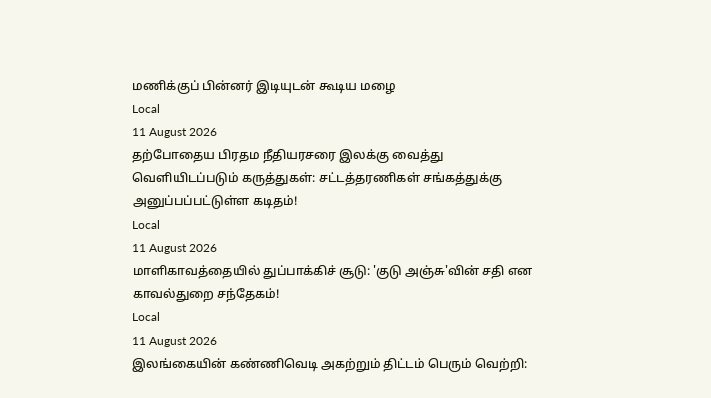மணிக்குப் பின்னர் இடியுடன் கூடிய மழை
Local
11 August 2026
தற்போதைய பிரதம நீதியரசரை இலக்கு வைத்து வெளியிடப்படும் கருத்துகள்: சட்டத்தரணிகள் சங்கத்துக்கு அனுப்பப்பட்டுள்ள கடிதம்!
Local
11 August 2026
மாளிகாவத்தையில் துப்பாக்கிச் சூடு: 'குடு அஞ்சு'வின் சதி என காவல்துறை சந்தேகம்!
Local
11 August 2026
இலங்கையின் கண்ணிவெடி அகற்றும் திட்டம் பெரும் வெற்றி: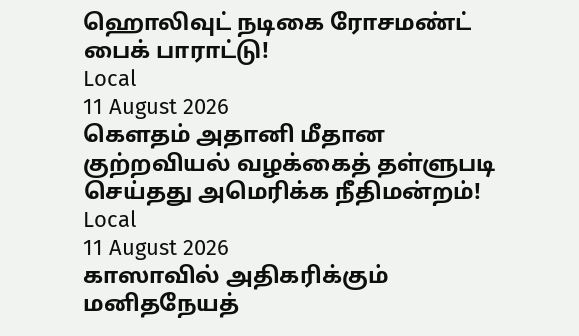ஹொலிவுட் நடிகை ரோசமண்ட் பைக் பாராட்டு!
Local
11 August 2026
கௌதம் அதானி மீதான குற்றவியல் வழக்கைத் தள்ளுபடி செய்தது அமெரிக்க நீதிமன்றம்!
Local
11 August 2026
காஸாவில் அதிகரிக்கும் மனிதநேயத்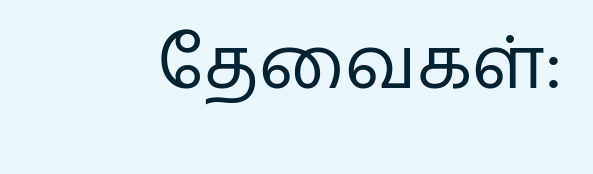தேவைகள்: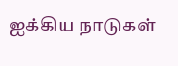ஐக்கிய நாடுகள்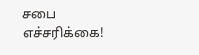சபை எச்சரிக்கை!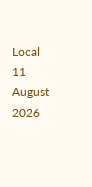Local
11 August 2026